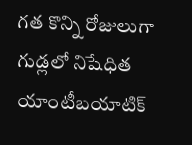గత కొన్ని రోజులుగా గుడ్లలో నిషేధిత యాంటీబయాటిక్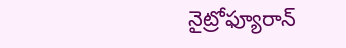నైట్రోఫ్యూరాన్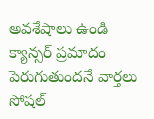అవశేషాలు ఉండి క్యాన్సర్ ప్రమాదం పెరుగుతుందనే వార్తలు సోషల్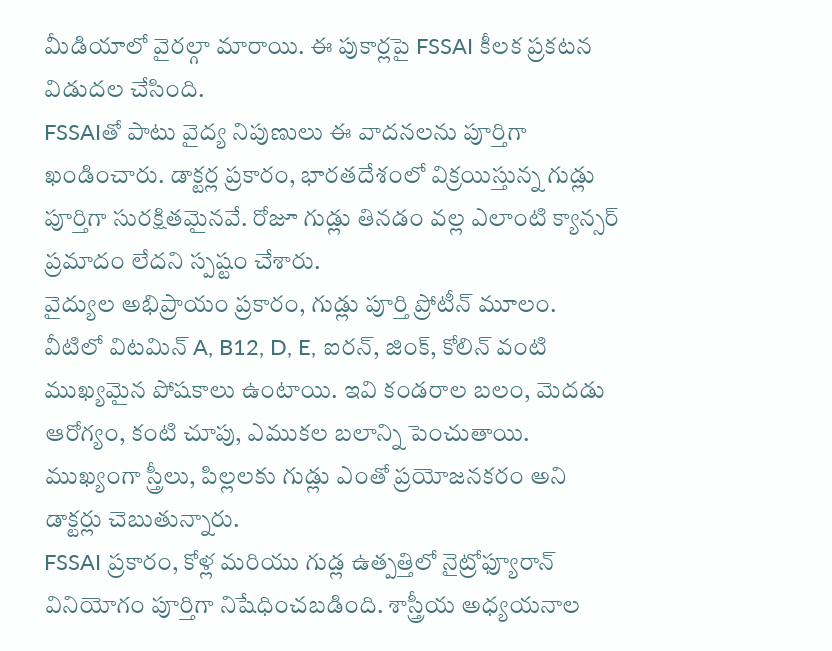మీడియాలో వైరల్గా మారాయి. ఈ పుకార్లపై FSSAI కీలక ప్రకటన విడుదల చేసింది.
FSSAIతో పాటు వైద్య నిపుణులు ఈ వాదనలను పూర్తిగా ఖండించారు. డాక్టర్ల ప్రకారం, భారతదేశంలో విక్రయిస్తున్న గుడ్లు పూర్తిగా సురక్షితమైనవే. రోజూ గుడ్లు తినడం వల్ల ఎలాంటి క్యాన్సర్ ప్రమాదం లేదని స్పష్టం చేశారు.
వైద్యుల అభిప్రాయం ప్రకారం, గుడ్లు పూర్తి ప్రోటీన్ మూలం. వీటిలో విటమిన్ A, B12, D, E, ఐరన్, జింక్, కోలిన్ వంటి ముఖ్యమైన పోషకాలు ఉంటాయి. ఇవి కండరాల బలం, మెదడు ఆరోగ్యం, కంటి చూపు, ఎముకల బలాన్ని పెంచుతాయి. ముఖ్యంగా స్త్రీలు, పిల్లలకు గుడ్లు ఎంతో ప్రయోజనకరం అని డాక్టర్లు చెబుతున్నారు.
FSSAI ప్రకారం, కోళ్ల మరియు గుడ్ల ఉత్పత్తిలో నైట్రోఫ్యూరాన్ వినియోగం పూర్తిగా నిషేధించబడింది. శాస్త్రీయ అధ్యయనాల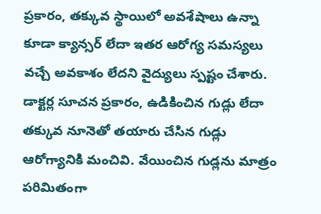ప్రకారం, తక్కువ స్థాయిలో అవశేషాలు ఉన్నా కూడా క్యాన్సర్ లేదా ఇతర ఆరోగ్య సమస్యలు వచ్చే అవకాశం లేదని వైద్యులు స్పష్టం చేశారు.
డాక్టర్ల సూచన ప్రకారం, ఉడికించిన గుడ్లు లేదా తక్కువ నూనెతో తయారు చేసిన గుడ్లు ఆరోగ్యానికి మంచివి. వేయించిన గుడ్లను మాత్రం పరిమితంగా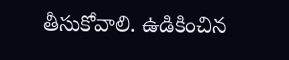తీసుకోవాలి. ఉడికించిన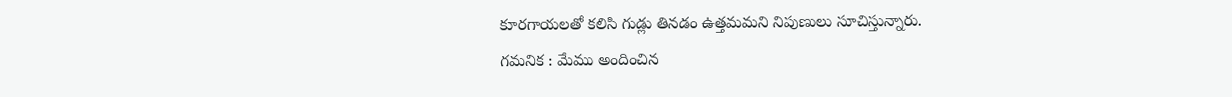కూరగాయలతో కలిసి గుడ్లు తినడం ఉత్తమమని నిపుణులు సూచిస్తున్నారు.
గమనిక : మేము అందించిన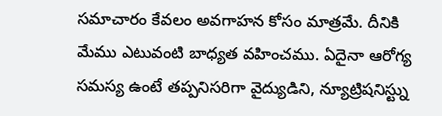సమాచారం కేవలం అవగాహన కోసం మాత్రమే. దీనికి మేము ఎటువంటి బాధ్యత వహించము. ఏదైనా ఆరోగ్య సమస్య ఉంటే తప్పనిసరిగా వైద్యుడిని, న్యూట్రిషనిస్ట్ను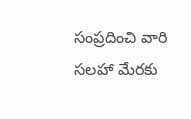సంప్రదించి వారి సలహా మేరకు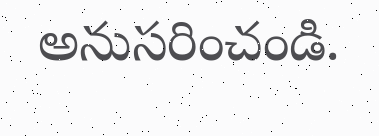అనుసరించండి.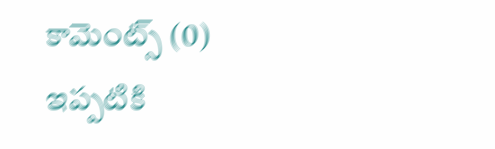కామెంట్స్ (0)
ఇప్పటికి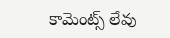కామెంట్స్ లేవు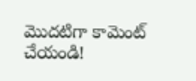మొదటిగా కామెంట్ చేయండి!